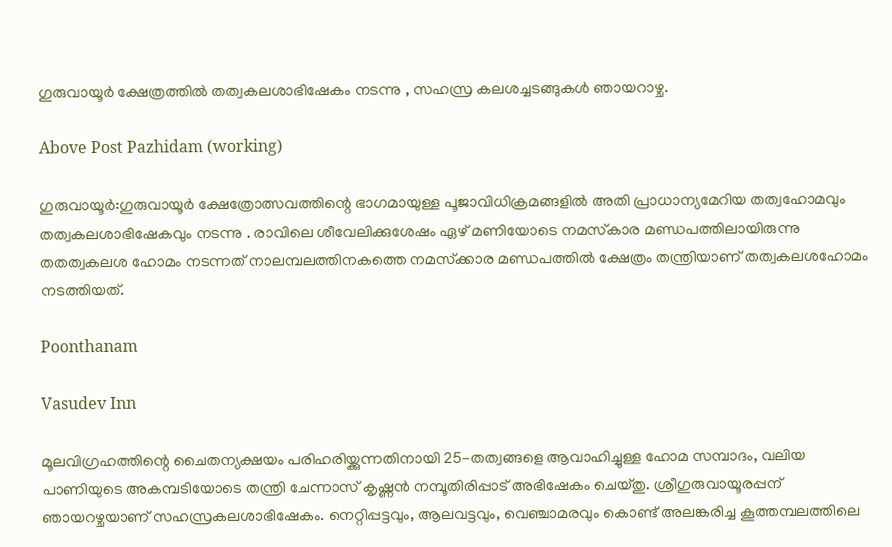ഗുരുവായൂർ ക്ഷേത്രത്തിൽ തത്വകലശാഭിഷേകം നടന്നു , സഹസ്ര കലശച്ചടങ്ങുകൾ ഞായറാഴ്ച.

Above Post Pazhidam (working)

ഗുരുവായൂര്‍:ഗുരുവായൂർ ക്ഷേത്രോത്സവത്തിന്റെ ഭാഗമായുള്ള പൂജാവിധിക്രമങ്ങളില്‍ അതി പ്രാധാന്യമേറിയ തത്വഹോമവും തത്വകലശാഭിഷേകവും നടന്നു . രാവിലെ ശീവേലിക്കുശേഷം ഏഴ് മണിയോടെ നമസ്‌കാര മണ്ഡപത്തിലായിരുന്നു തതത്വകലശ ഹോമം നടന്നത് നാലമ്പലത്തിനകത്തെ നമസ്‌ക്കാര മണ്ഡപത്തില്‍ ക്ഷേത്രം തന്ത്രിയാണ് തത്വകലശഹോമം നടത്തിയത്.

Poonthanam

Vasudev Inn

മൂലവിഗ്രഹത്തിന്റെ ചൈതന്യക്ഷയം പരിഹരിയ്ക്കുന്നതിനായി 25-തത്വങ്ങളെ ആവാഹിച്ചുള്ള ഹോമ സമ്പാദം, വലിയ പാണിയുടെ അകമ്പടിയോടെ തന്ത്രി ചേന്നാസ് കൃഷ്ണൻ നമ്പൂതിരിപ്പാട് അഭിഷേകം ചെയ്തു. ശ്രീഗുരുവായൂരപ്പന് ഞായറഴ്ചയാണ് സഹസ്രകലശാഭിഷേകം. നെറ്റിപ്പട്ടവും, ആലവട്ടവും, വെഞ്ചാമരവും കൊണ്ട് അലങ്കരിച്ച കൂത്തമ്പലത്തിലെ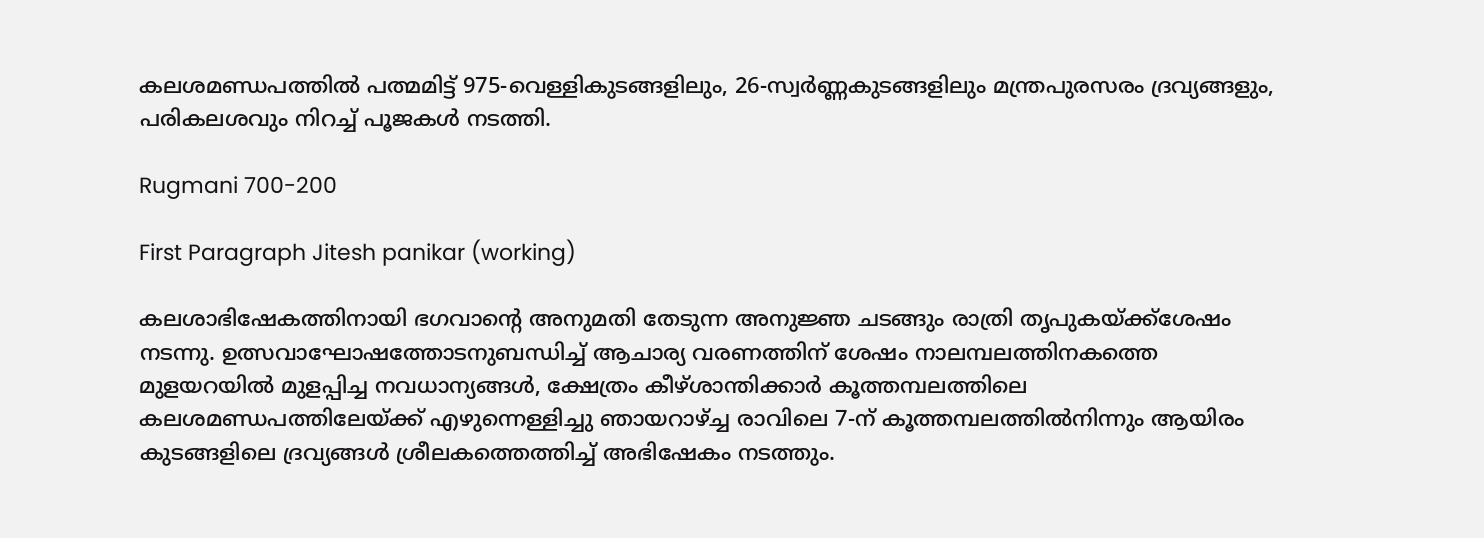കലശമണ്ഡപത്തില്‍ പത്മമിട്ട് 975-വെള്ളികുടങ്ങളിലും, 26-സ്വര്‍ണ്ണകുടങ്ങളിലും മന്ത്രപുരസരം ദ്രവ്യങ്ങളും, പരികലശവും നിറച്ച് പൂജകള്‍ നടത്തി.

Rugmani 700-200

First Paragraph Jitesh panikar (working)

കലശാഭിഷേകത്തിനായി ഭഗവാന്റെ അനുമതി തേടുന്ന അനുജ്ഞ ചടങ്ങും രാത്രി തൃപുകയ്ക്ക്ശേഷം നടന്നു. ഉത്സവാഘോഷത്തോടനുബന്ധിച്ച് ആചാര്യ വരണത്തിന് ശേഷം നാലമ്പലത്തിനകത്തെ മുളയറയില്‍ മുളപ്പിച്ച നവധാന്യങ്ങള്‍, ക്ഷേത്രം കീഴ്ശാന്തിക്കാര്‍ കൂത്തമ്പലത്തിലെ കലശമണ്ഡപത്തിലേയ്ക്ക് എഴുന്നെള്ളിച്ചു ഞായറാഴ്ച്ച രാവിലെ 7-ന് കൂത്തമ്പലത്തില്‍നിന്നും ആയിരം കുടങ്ങളിലെ ദ്രവ്യങ്ങള്‍ ശ്രീലകത്തെത്തിച്ച് അഭിഷേകം നടത്തും.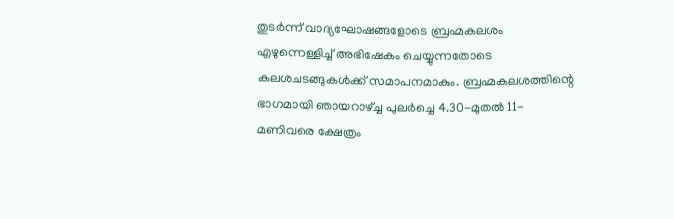തുടര്‍ന്ന് വാദ്യഘോഷങ്ങളോടെ ബ്രഹ്മകലശം എഴുന്നെള്ളിച്ച് അഭിഷേകം ചെയ്യുന്നതോടെ കലശചടങ്ങുകള്‍ക്ക് സമാപനമാകും. ബ്രഹ്മകലശത്തിന്റെ ഭാഗമായി ഞായറാഴ്ച്ച പുലര്‍ച്ചെ 4.30-മുതല്‍ 11-മണിവരെ ക്ഷേത്രം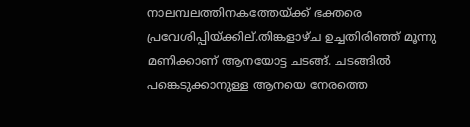നാലമ്പലത്തിനകത്തേയ്ക്ക് ഭക്തരെ പ്രവേശിപ്പിയ്ക്കില്.തിങ്കളാഴ്ച ഉച്ചതിരിഞ്ഞ് മൂന്നു മണിക്കാണ് ആനയോട്ട ചടങ്ങ്. ചടങ്ങിൽ പങ്കെടുക്കാനുള്ള ആനയെ നേരത്തെ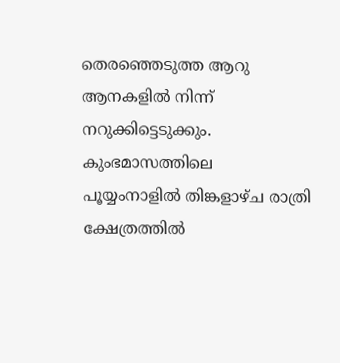തെരഞ്ഞെടുത്ത ആറു ആനകളിൽ നിന്ന് നറുക്കിട്ടെടുക്കും. കുംഭമാസത്തിലെ പൂയ്യംനാളില്‍ തിങ്കളാഴ്ച രാത്രി ക്ഷേത്രത്തില്‍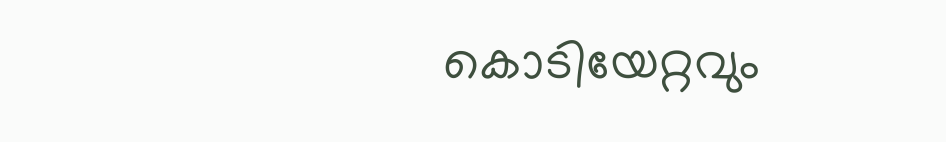കൊടിയേറ്റവും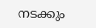നടക്കും